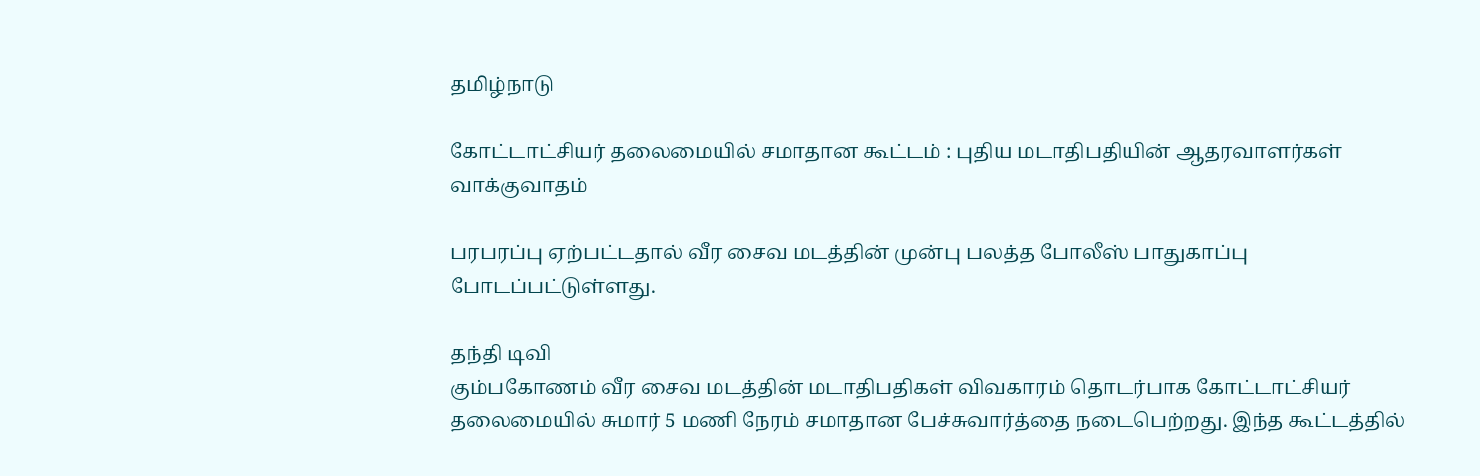தமிழ்நாடு

கோட்டாட்சியர் தலைமையில் சமாதான கூட்டம் : புதிய மடாதிபதியின் ஆதரவாளர்கள் வாக்குவாதம்

பரபரப்பு ஏற்பட்டதால் வீர சைவ மடத்தின் முன்பு பலத்த போலீஸ் பாதுகாப்பு போடப்பட்டுள்ளது.

தந்தி டிவி
கும்பகோணம் வீர சைவ மடத்தின் மடாதிபதிகள் விவகாரம் தொடர்பாக கோட்டாட்சியர் தலைமையில் சுமார் 5 மணி நேரம் சமாதான பேச்சுவார்த்தை நடைபெற்றது. இந்த கூட்டத்தில்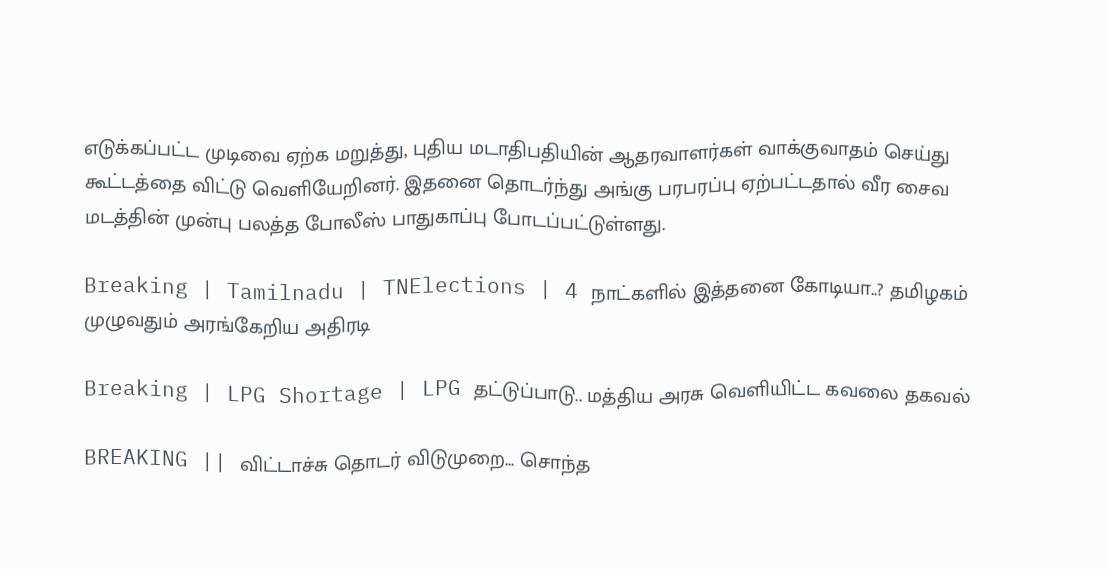எடுக்கப்பட்ட முடிவை ஏற்க மறுத்து, புதிய மடாதிபதியின் ஆதரவாளர்கள் வாக்குவாதம் செய்து கூட்டத்தை விட்டு வெளியேறினர். இதனை தொடர்ந்து அங்கு பரபரப்பு ஏற்பட்டதால் வீர சைவ மடத்தின் முன்பு பலத்த போலீஸ் பாதுகாப்பு போடப்பட்டுள்ளது.

Breaking | Tamilnadu | TNElections | 4 நாட்களில் இத்தனை கோடியா..? தமிழகம் முழுவதும் அரங்கேறிய அதிரடி

Breaking | LPG Shortage | LPG தட்டுப்பாடு.. மத்திய அரசு வெளியிட்ட கவலை தகவல்

BREAKING || விட்டாச்சு தொடர் விடுமுறை... சொந்த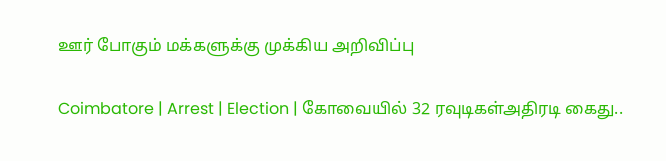ஊர் போகும் மக்களுக்கு முக்கிய அறிவிப்பு

Coimbatore | Arrest | Election | கோவையில் 32 ரவுடிகள்அதிரடி கைது..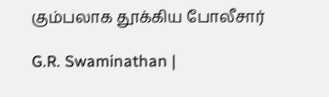கும்பலாக தூக்கிய போலீசார்

G.R. Swaminathan |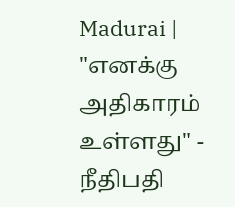Madurai | "எனக்கு அதிகாரம் உள்ளது" - நீதிபதி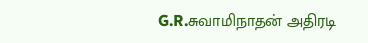G.R.சுவாமிநாதன் அதிரடி